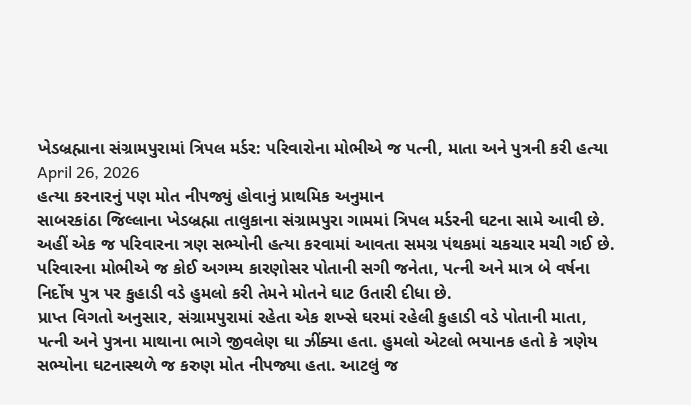ખેડબ્રહ્માના સંગ્રામપુરામાં ત્રિપલ મર્ડર: પરિવારોના મોભીએ જ પત્ની, માતા અને પુત્રની કરી હત્યા
April 26, 2026
હત્યા કરનારનું પણ મોત નીપજ્યું હોવાનું પ્રાથમિક અનુમાન
સાબરકાંઠા જિલ્લાના ખેડબ્રહ્મા તાલુકાના સંગ્રામપુરા ગામમાં ત્રિપલ મર્ડરની ઘટના સામે આવી છે. અહીં એક જ પરિવારના ત્રણ સભ્યોની હત્યા કરવામાં આવતા સમગ્ર પંથકમાં ચકચાર મચી ગઈ છે. પરિવારના મોભીએ જ કોઈ અગમ્ય કારણોસર પોતાની સગી જનેતા, પત્ની અને માત્ર બે વર્ષના નિર્દોષ પુત્ર પર કુહાડી વડે હુમલો કરી તેમને મોતને ઘાટ ઉતારી દીધા છે.
પ્રાપ્ત વિગતો અનુસાર, સંગ્રામપુરામાં રહેતા એક શખ્સે ઘરમાં રહેલી કુહાડી વડે પોતાની માતા, પત્ની અને પુત્રના માથાના ભાગે જીવલેણ ઘા ઝીંક્યા હતા. હુમલો એટલો ભયાનક હતો કે ત્રણેય સભ્યોના ઘટનાસ્થળે જ કરુણ મોત નીપજ્યા હતા. આટલું જ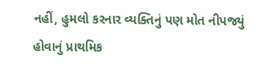નહીં, હુમલો કરનાર વ્યક્તિનું પણ મોત નીપજ્યું હોવાનું પ્રાથમિક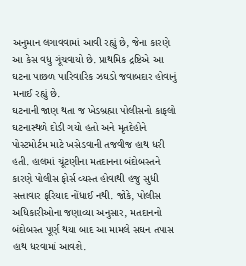અનુમાન લગાવવામાં આવી રહ્યું છે, જેના કારણે આ કેસ વધુ ગૂંચવાયો છે. પ્રાથમિક દ્રષ્ટિએ આ ઘટના પાછળ પારિવારિક ઝઘડો જવાબદાર હોવાનું મનાઈ રહ્યું છે.
ઘટનાની જાણ થતા જ ખેડબ્રહ્મા પોલીસનો કાફલો ઘટનાસ્થળે દોડી ગયો હતો અને મૃતદેહોને પોસ્ટમોર્ટમ માટે ખસેડવાની તજવીજ હાથ ધરી હતી. હાલમાં ચૂંટણીના મતદાનના બંદોબસ્તને કારણે પોલીસ ફોર્સ વ્યસ્ત હોવાથી હજુ સુધી સત્તાવાર ફરિયાદ નોંધાઈ નથી. જોકે, પોલીસ અધિકારીઓના જણાવ્યા અનુસાર, મતદાનનો બંદોબસ્ત પૂર્ણ થયા બાદ આ મામલે સઘન તપાસ હાથ ધરવામાં આવશે.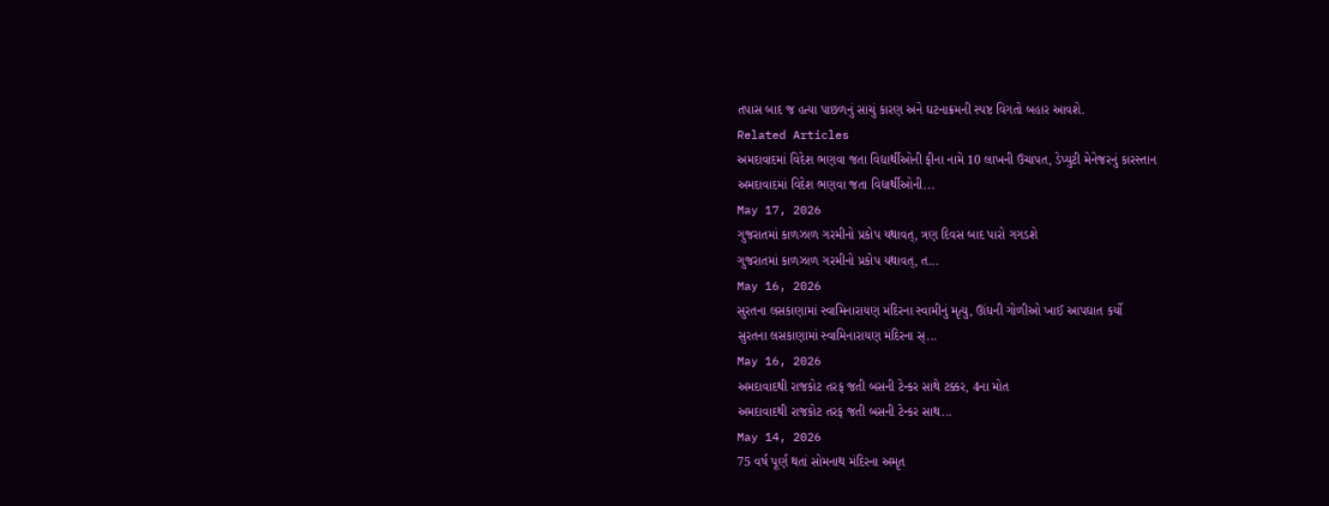તપાસ બાદ જ હત્યા પાછળનું સાચું કારણ અને ઘટનાક્રમની સ્પષ્ટ વિગતો બહાર આવશે.
Related Articles
અમદાવાદમાં વિદેશ ભણવા જતા વિદ્યાર્થીઓની ફીના નામે 10 લાખની ઉચાપત, ડેપ્યુટી મેનેજરનું કારસ્તાન
અમદાવાદમાં વિદેશ ભણવા જતા વિદ્યાર્થીઓની...
May 17, 2026
ગુજરાતમાં કાળઝાળ ગરમીનો પ્રકોપ યથાવત્, ત્રણ દિવસ બાદ પારો ગગડશે
ગુજરાતમાં કાળઝાળ ગરમીનો પ્રકોપ યથાવત્, ત...
May 16, 2026
સુરતના લસકાણામાં સ્વામિનારાયણ મંદિરના સ્વામીનું મૃત્યુ, ઊંઘની ગોળીઓ ખાઈ આપઘાત કર્યો
સુરતના લસકાણામાં સ્વામિનારાયણ મંદિરના સ્...
May 16, 2026
અમદાવાદથી રાજકોટ તરફ જતી બસની ટેન્કર સાથે ટક્કર, 4ના મોત
અમદાવાદથી રાજકોટ તરફ જતી બસની ટેન્કર સાથ...
May 14, 2026
75 વર્ષ પૂર્ણ થતાં સોમનાથ મંદિરના અમૃત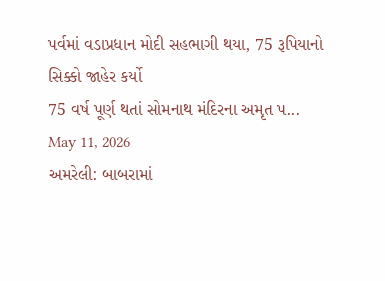પર્વમાં વડાપ્રધાન મોદી સહભાગી થયા, 75 રૂપિયાનો સિક્કો જાહેર કર્યો
75 વર્ષ પૂર્ણ થતાં સોમનાથ મંદિરના અમૃત પ...
May 11, 2026
અમરેલી: બાબરામાં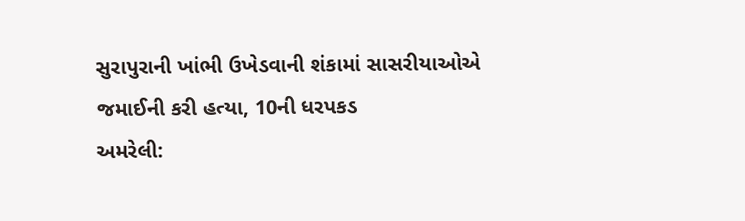સુરાપુરાની ખાંભી ઉખેડવાની શંકામાં સાસરીયાઓએ જમાઈની કરી હત્યા, 10ની ધરપકડ
અમરેલી: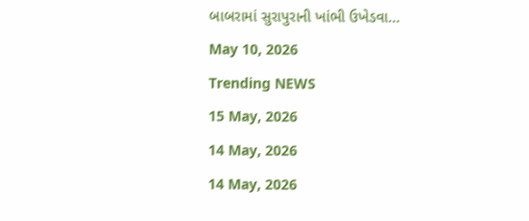બાબરામાં સુરાપુરાની ખાંભી ઉખેડવા...
May 10, 2026
Trending NEWS
15 May, 2026
14 May, 2026
14 May, 2026